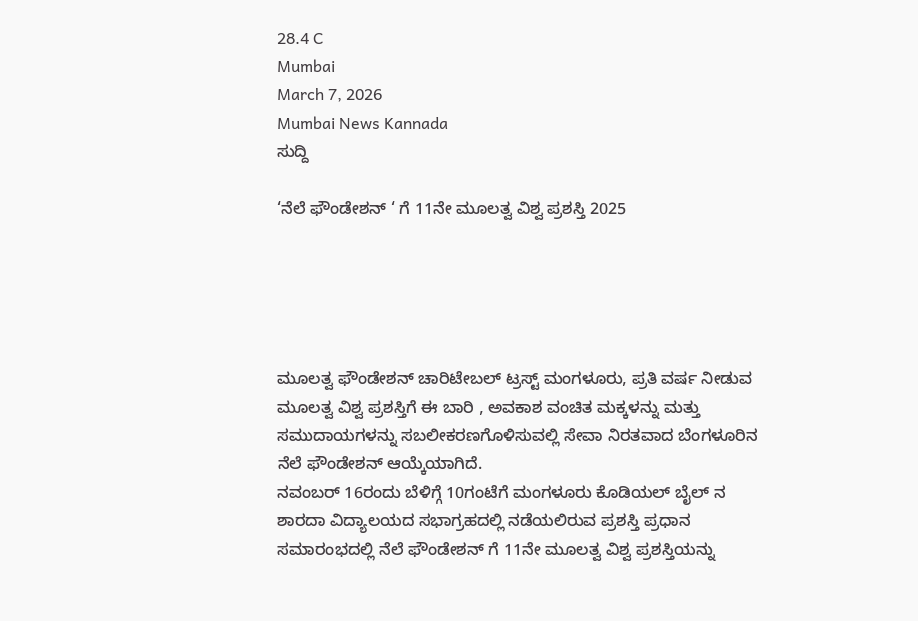28.4 C
Mumbai
March 7, 2026
Mumbai News Kannada
ಸುದ್ದಿ

‘ನೆಲೆ ಫೌಂಡೇಶನ್ ‘ ಗೆ 11ನೇ ಮೂಲತ್ವ ವಿಶ್ವ ಪ್ರಶಸ್ತಿ 2025





ಮೂಲತ್ವ ಫೌಂಡೇಶನ್ ಚಾರಿಟೇಬಲ್ ಟ್ರಸ್ಟ್ ಮಂಗಳೂರು, ಪ್ರತಿ ವರ್ಷ ನೀಡುವ ಮೂಲತ್ವ ವಿಶ್ವ ಪ್ರಶಸ್ತಿಗೆ ಈ ಬಾರಿ , ಅವಕಾಶ ವಂಚಿತ ಮಕ್ಕಳನ್ನು ಮತ್ತು ಸಮುದಾಯಗಳನ್ನು ಸಬಲೀಕರಣಗೊಳಿಸುವಲ್ಲಿ ಸೇವಾ ನಿರತವಾದ ಬೆಂಗಳೂರಿನ ನೆಲೆ ಫೌಂಡೇಶನ್ ಆಯ್ಕೆಯಾಗಿದೆ.
ನವಂಬರ್ 16ರಂದು ಬೆಳಿಗ್ಗೆ 10ಗಂಟೆಗೆ ಮಂಗಳೂರು ಕೊಡಿಯಲ್ ಬೈಲ್ ನ ಶಾರದಾ ವಿದ್ಯಾಲಯದ ಸಭಾಗ್ರಹದಲ್ಲಿ ನಡೆಯಲಿರುವ ಪ್ರಶಸ್ತಿ ಪ್ರಧಾನ ಸಮಾರಂಭದಲ್ಲಿ ನೆಲೆ ಫೌಂಡೇಶನ್ ಗೆ 11ನೇ ಮೂಲತ್ವ ವಿಶ್ವ ಪ್ರಶಸ್ತಿಯನ್ನು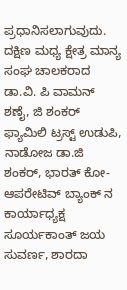ಪ್ರಧಾನಿಸಲಾಗುವುದು.
ದಕ್ಷಿಣ ಮಧ್ಯ ಕ್ಷೇತ್ರ ಮಾನ್ಯ ಸಂಘ ಚಾಲಕರಾದ ಡಾ.ವಿ. ಪಿ ವಾಮನ್ ಶಣೈ, ಜಿ ಶಂಕರ್ ಫ್ಯಾಮಿಲಿ ಟ್ರಸ್ಟ್ ಉಡುಪಿ, ನಾಡೋಜ ಡಾ.ಜಿ ಶಂಕರ್, ಭಾರತ್ ಕೋ- ಆಪರೇಟಿವ್ ಬ್ಯಾಂಕ್ ನ ಕಾರ್ಯಾಧ್ಯಕ್ಷ ಸೂರ್ಯಕಾಂತ್ ಜಯ ಸುವರ್ಣ, ಶಾರದಾ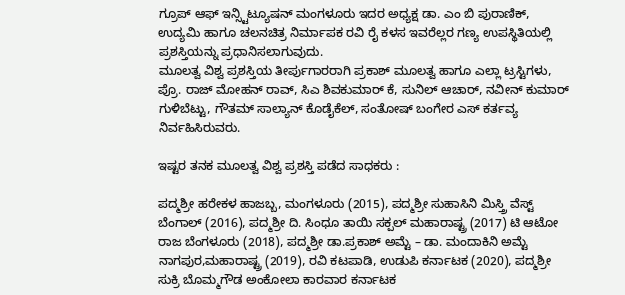ಗ್ರೂಪ್ ಆಫ್ ಇನ್ಸ್ಟಿಟ್ಯೂಷನ್ ಮಂಗಳೂರು ಇದರ ಅಧ್ಯಕ್ಷ ಡಾ. ಎಂ ಬಿ ಪುರಾಣಿಕ್, ಉದ್ಯಮಿ ಹಾಗೂ ಚಲನಚಿತ್ರ ನಿರ್ಮಾಪಕ ರವಿ ರೈ ಕಳಸ ಇವರೆಲ್ಲರ ಗಣ್ಯ ಉಪಸ್ಥಿತಿಯಲ್ಲಿ ಪ್ರಶಸ್ತಿಯನ್ನು ಪ್ರಧಾನಿಸಲಾಗುವುದು.
ಮೂಲತ್ವ ವಿಶ್ವ ಪ್ರಶಸ್ತಿಯ ತೀರ್ಪುಗಾರರಾಗಿ ಪ್ರಕಾಶ್ ಮೂಲತ್ವ ಹಾಗೂ ಎಲ್ಲಾ ಟ್ರಸ್ಟಿಗಳು, ಪ್ರೊ. ರಾಜ್ ಮೋಹನ್ ರಾವ್, ಸಿಎ ಶಿವಕುಮಾರ್ ಕೆ, ಸುನಿಲ್ ಆಚಾರ್, ನವೀನ್ ಕುಮಾರ್ ಗುಳಿಬೆಟ್ಟು, ಗೌತಮ್ ಸಾಲ್ಯಾನ್ ಕೊಡೈಕೆಲ್, ಸಂತೋಷ್ ಬಂಗೇರ ಎಸ್ ಕರ್ತವ್ಯ ನಿರ್ವಹಿಸಿರುವರು.

ಇಷ್ಟರ ತನಕ ಮೂಲತ್ವ ವಿಶ್ವ ಪ್ರಶಸ್ತಿ ಪಡೆದ ಸಾಧಕರು :

ಪದ್ಮಶ್ರೀ ಹರೇಕಳ ಹಾಜಬ್ಬ, ಮಂಗಳೂರು (2015), ಪದ್ಮಶ್ರೀ ಸುಹಾಸಿನಿ ಮಿಸ್ತ್ರಿ ವೆಸ್ಟ್ ಬೆಂಗಾಲ್ (2016), ಪದ್ಮಶ್ರೀ ದಿ. ಸಿಂಧೂ ತಾಯಿ ಸಕ್ಪಲ್ ಮಹಾರಾಷ್ಟ್ರ (2017) ಟಿ ಆಟೋ ರಾಜ ಬೆಂಗಳೂರು (2018), ಪದ್ಮಶ್ರೀ ಡಾ.ಪ್ರಕಾಶ್ ಅಮ್ಟೆ – ಡಾ. ಮಂದಾಕಿನಿ ಅಮ್ಟೆ ನಾಗಪುರ,ಮಹಾರಾಷ್ಟ್ರ (2019), ರವಿ ಕಟಪಾಡಿ, ಉಡುಪಿ ಕರ್ನಾಟಕ (2020), ಪದ್ಮಶ್ರೀ ಸುಕ್ರಿ ಬೊಮ್ಮಗೌಡ ಅಂಕೋಲಾ ಕಾರವಾರ ಕರ್ನಾಟಕ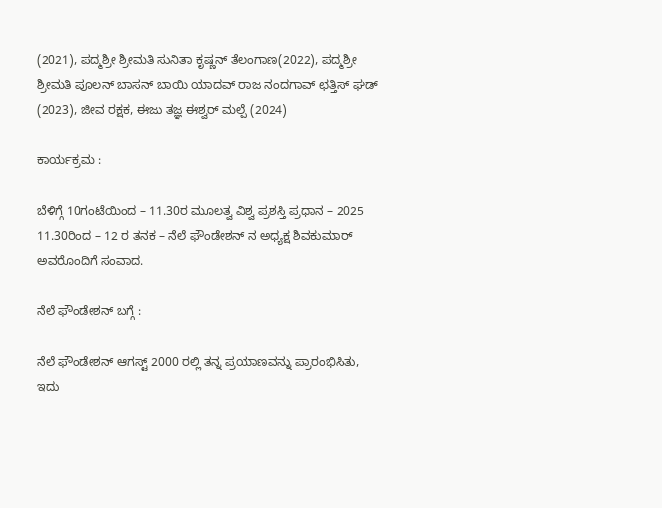(2021), ಪದ್ಮಶ್ರೀ ಶ್ರೀಮತಿ ಸುನಿತಾ ಕೃಷ್ಣನ್ ತೆಲಂಗಾಣ(2022), ಪದ್ಮಶ್ರೀ ಶ್ರೀಮತಿ ಪೂಲನ್ ಬಾಸನ್ ಬಾಯಿ ಯಾದವ್ ರಾಜ ನಂದಗಾವ್ ಛತ್ತಿಸ್ ಘಡ್ (2023), ಜೀವ ರಕ್ಷಕ, ಈಜು ತಜ್ಞ ಈಶ್ವರ್ ಮಲ್ಪೆ (2024)

ಕಾರ್ಯಕ್ರಮ :

ಬೆಳಿಗ್ಗೆ 10ಗಂಟೆಯಿಂದ – 11.30ರ ಮೂಲತ್ವ ವಿಶ್ವ ಪ್ರಶಸ್ತಿ ಪ್ರಧಾನ – 2025
11.30ರಿಂದ – 12 ರ ತನಕ – ನೆಲೆ ಫೌಂಡೇಶನ್ ನ ಅಧ್ಯಕ್ಷ ಶಿವಕುಮಾರ್ ಅವರೊಂದಿಗೆ ಸಂವಾದ.

ನೆಲೆ ಫೌಂಡೇಶನ್ ಬಗ್ಗೆ :

ನೆಲೆ ಫೌಂಡೇಶನ್ ಆಗಸ್ಟ್ 2000 ರಲ್ಲಿ ತನ್ನ ಪ್ರಯಾಣವನ್ನು ಪ್ರಾರಂಭಿಸಿತು, ಇದು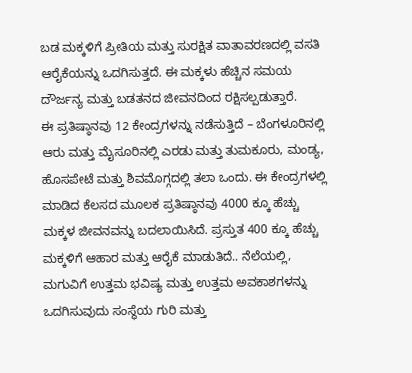ಬಡ ಮಕ್ಕಳಿಗೆ ಪ್ರೀತಿಯ ಮತ್ತು ಸುರಕ್ಷಿತ ವಾತಾವರಣದಲ್ಲಿ ವಸತಿ ಆರೈಕೆಯನ್ನು ಒದಗಿಸುತ್ತದೆ. ಈ ಮಕ್ಕಳು ಹೆಚ್ಚಿನ ಸಮಯ ದೌರ್ಜನ್ಯ ಮತ್ತು ಬಡತನದ ಜೀವನದಿಂದ ರಕ್ಷಿಸಲ್ಪಡುತ್ತಾರೆ.
ಈ ಪ್ರತಿಷ್ಠಾನವು 12 ಕೇಂದ್ರಗಳನ್ನು ನಡೆಸುತ್ತಿದೆ – ಬೆಂಗಳೂರಿನಲ್ಲಿ ಆರು ಮತ್ತು ಮೈಸೂರಿನಲ್ಲಿ ಎರಡು ಮತ್ತು ತುಮಕೂರು, ಮಂಡ್ಯ, ಹೊಸಪೇಟೆ ಮತ್ತು ಶಿವಮೊಗ್ಗದಲ್ಲಿ ತಲಾ ಒಂದು. ಈ ಕೇಂದ್ರಗಳಲ್ಲಿ ಮಾಡಿದ ಕೆಲಸದ ಮೂಲಕ ಪ್ರತಿಷ್ಠಾನವು 4000 ಕ್ಕೂ ಹೆಚ್ಚು ಮಕ್ಕಳ ಜೀವನವನ್ನು ಬದಲಾಯಿಸಿದೆ. ಪ್ರಸ್ತುತ 400 ಕ್ಕೂ ಹೆಚ್ಚು ಮಕ್ಕಳಿಗೆ ಆಹಾರ ಮತ್ತು ಆರೈಕೆ ಮಾಡುತಿದೆ.. ನೆಲೆಯಲ್ಲಿ, ಮಗುವಿಗೆ ಉತ್ತಮ ಭವಿಷ್ಯ ಮತ್ತು ಉತ್ತಮ ಅವಕಾಶಗಳನ್ನು ಒದಗಿಸುವುದು ಸಂಸ್ಥೆಯ ಗುರಿ ಮತ್ತು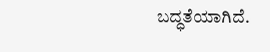ಬದ್ಧತೆಯಾಗಿದೆ.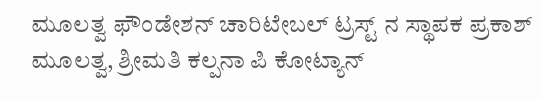ಮೂಲತ್ವ ಫೌಂಡೇಶನ್ ಚಾರಿಟೇಬಲ್ ಟ್ರಸ್ಟ್ ನ ಸ್ಥಾಪಕ ಪ್ರಕಾಶ್ ಮೂಲತ್ವ, ಶ್ರೀಮತಿ ಕಲ್ಪನಾ ಪಿ ಕೋಟ್ಯಾನ್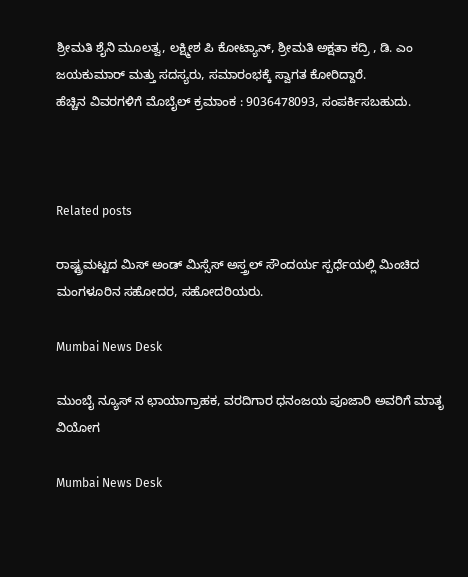ಶ್ರೀಮತಿ ಶೈನಿ ಮೂಲತ್ವ, ಲಕ್ಷ್ಮೀಶ ಪಿ ಕೋಟ್ಯಾನ್, ಶ್ರೀಮತಿ ಅಕ್ಷತಾ ಕದ್ರಿ , ಡಿ. ಎಂ ಜಯಕುಮಾರ್ ಮತ್ತು ಸದಸ್ಯರು, ಸಮಾರಂಭಕ್ಕೆ ಸ್ವಾಗತ ಕೋರಿದ್ದಾರೆ.
ಹೆಚ್ಚಿನ ವಿವರಗಳಿಗೆ ಮೊಬೈಲ್ ಕ್ರಮಾಂಕ : 9036478093, ಸಂಪರ್ಕಿಸಬಹುದು.



Related posts

ರಾಷ್ಟ್ರಮಟ್ಟದ ಮಿಸ್ ಅಂಡ್ ಮಿಸ್ಸೆಸ್ ಅಸ್ತ್ರಲ್ ಸೌಂದರ್ಯ ಸ್ಪರ್ಧೆಯಲ್ಲಿ ಮಿಂಚಿದ ಮಂಗಳೂರಿನ ಸಹೋದರ, ಸಹೋದರಿಯರು.

Mumbai News Desk

ಮುಂಬೈ ನ್ಯೂಸ್ ನ ಛಾಯಾಗ್ರಾಹಕ, ವರದಿಗಾರ ಧನಂಜಯ ಪೂಜಾರಿ ಅವರಿಗೆ ಮಾತೃ ವಿಯೋಗ

Mumbai News Desk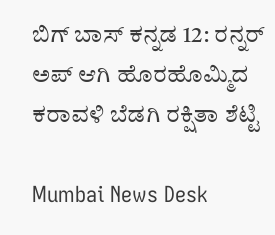ಬಿಗ್ ಬಾಸ್ ಕನ್ನಡ 12: ರನ್ನರ್ ಅಪ್ ಆಗಿ ಹೊರಹೊಮ್ಮಿದ ಕರಾವಳಿ ಬೆಡಗಿ ರಕ್ಷಿತಾ ಶೆಟ್ಟಿ

Mumbai News Desk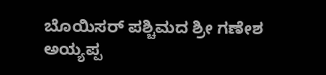ಬೊಯಿಸರ್ ಪಶ್ಚಿಮದ ಶ್ರೀ ಗಣೇಶ ಅಯ್ಯಪ್ಪ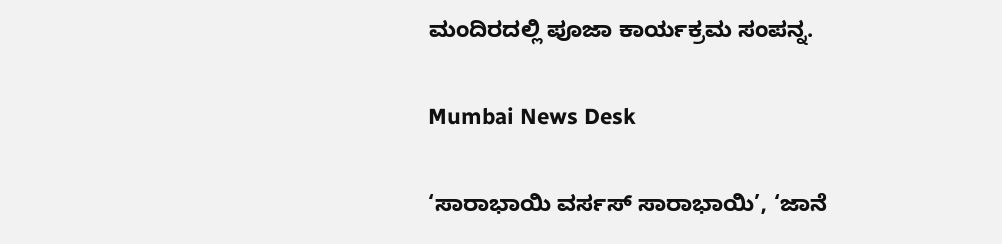ಮಂದಿರದಲ್ಲಿ ಪೂಜಾ ಕಾರ್ಯಕ್ರಮ ಸಂಪನ್ನ.

Mumbai News Desk

‘ಸಾರಾಭಾಯಿ ವರ್ಸಸ್ ಸಾರಾಭಾಯಿ’, ‘ಜಾನೆ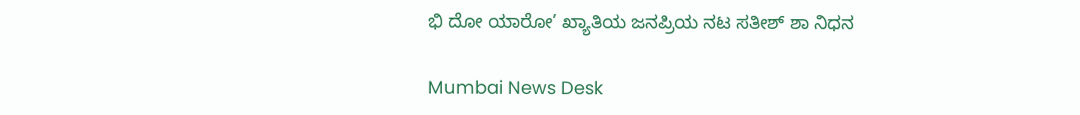ಭಿ ದೋ ಯಾರೋ’ ಖ್ಯಾತಿಯ ಜನಪ್ರಿಯ ನಟ ಸತೀಶ್ ಶಾ ನಿಧನ

Mumbai News Desk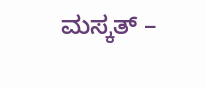ಮಸ್ಕತ್ –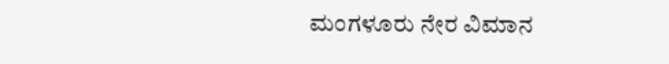ಮಂಗಳೂರು ನೇರ ವಿಮಾನ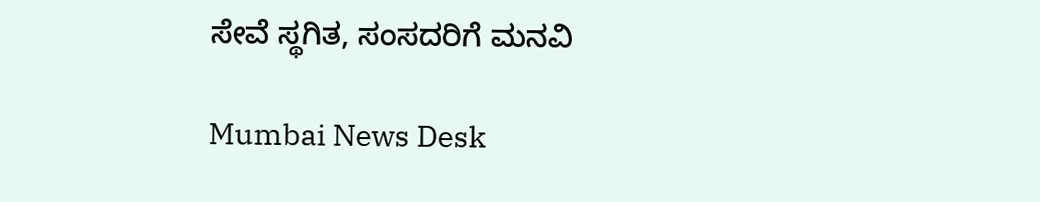ಸೇವೆ ಸ್ಥಗಿತ, ಸಂಸದರಿಗೆ ಮನವಿ

Mumbai News Desk